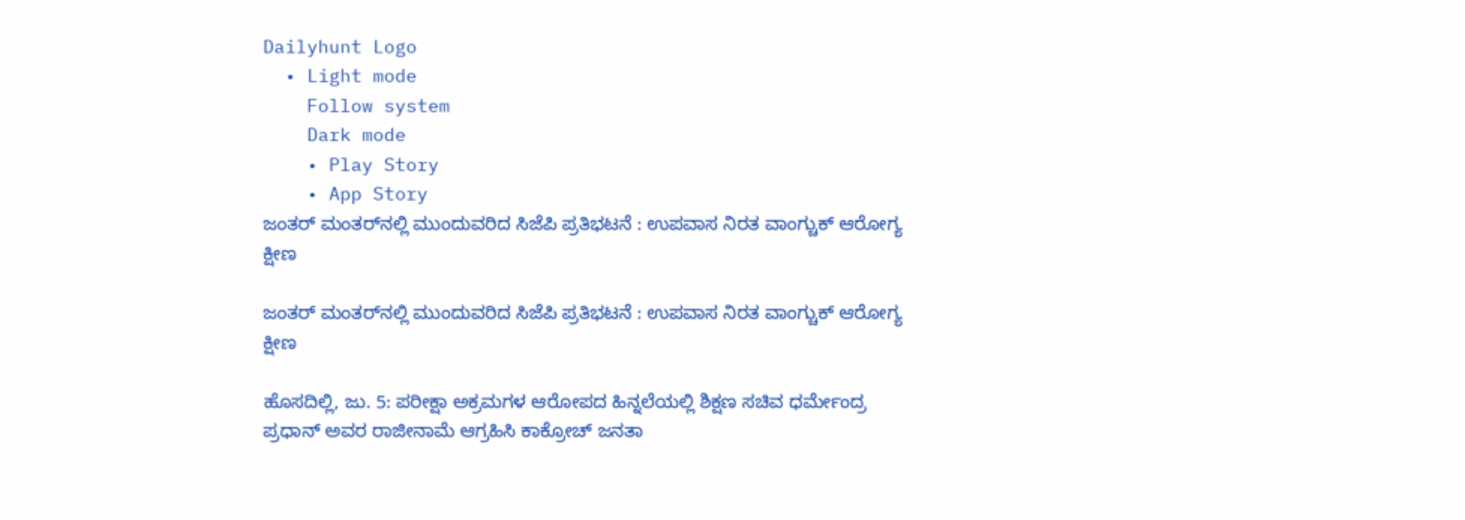Dailyhunt Logo
  • Light mode
    Follow system
    Dark mode
    • Play Story
    • App Story
ಜಂತರ್ ಮಂತರ್‌ನಲ್ಲಿ ಮುಂದುವರಿದ ಸಿಜೆಪಿ ಪ್ರತಿಭಟನೆ : ಉಪವಾಸ ನಿರತ ವಾಂಗ್ಚುಕ್ ಆರೋಗ್ಯ ಕ್ಷೀಣ

ಜಂತರ್ ಮಂತರ್‌ನಲ್ಲಿ ಮುಂದುವರಿದ ಸಿಜೆಪಿ ಪ್ರತಿಭಟನೆ : ಉಪವಾಸ ನಿರತ ವಾಂಗ್ಚುಕ್ ಆರೋಗ್ಯ ಕ್ಷೀಣ

ಹೊಸದಿಲ್ಲಿ, ಜು. 5: ಪರೀಕ್ಷಾ ಅಕ್ರಮಗಳ ಆರೋಪದ ಹಿನ್ನಲೆಯಲ್ಲಿ ಶಿಕ್ಷಣ ಸಚಿವ ಧರ್ಮೇಂದ್ರ ಪ್ರಧಾನ್ ಅವರ ರಾಜೀನಾಮೆ ಆಗ್ರಹಿಸಿ ಕಾಕ್ರೋಚ್ ಜನತಾ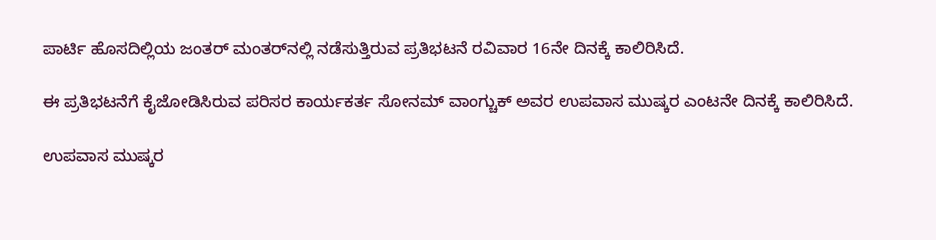ಪಾರ್ಟಿ ಹೊಸದಿಲ್ಲಿಯ ಜಂತರ್ ಮಂತರ್‌ನಲ್ಲಿ ನಡೆಸುತ್ತಿರುವ ಪ್ರತಿಭಟನೆ ರವಿವಾರ 16ನೇ ದಿನಕ್ಕೆ ಕಾಲಿರಿಸಿದೆ.

ಈ ಪ್ರತಿಭಟನೆಗೆ ಕೈಜೋಡಿಸಿರುವ ಪರಿಸರ ಕಾರ್ಯಕರ್ತ ಸೋನಮ್ ವಾಂಗ್ಚುಕ್ ಅವರ ಉಪವಾಸ ಮುಷ್ಕರ ಎಂಟನೇ ದಿನಕ್ಕೆ ಕಾಲಿರಿಸಿದೆ.

ಉಪವಾಸ ಮುಷ್ಕರ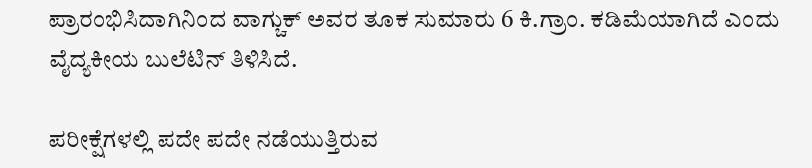ಪ್ರಾರಂಭಿಸಿದಾಗಿನಿಂದ ವಾಗ್ಚುಕ್ ಅವರ ತೂಕ ಸುಮಾರು 6 ಕಿ.ಗ್ರಾಂ. ಕಡಿಮೆಯಾಗಿದೆ ಎಂದು ವೈದ್ಯಕೀಯ ಬುಲೆಟಿನ್ ತಿಳಿಸಿದೆ.

ಪರೀಕ್ಷೆಗಳಲ್ಲಿ ಪದೇ ಪದೇ ನಡೆಯುತ್ತಿರುವ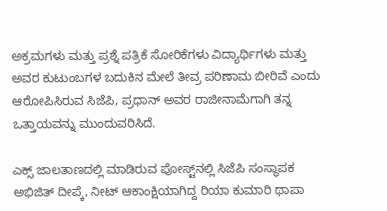ಅಕ್ರಮಗಳು ಮತ್ತು ಪ್ರಶ್ನೆ ಪತ್ರಿಕೆ ಸೋರಿಕೆಗಳು ವಿದ್ಯಾರ್ಥಿಗಳು ಮತ್ತು ಅವರ ಕುಟುಂಬಗಳ ಬದುಕಿನ ಮೇಲೆ ತೀವ್ರ ಪರಿಣಾಮ ಬೀರಿವೆ ಎಂದು ಆರೋಪಿಸಿರುವ ಸಿಜೆಪಿ, ಪ್ರಧಾನ್ ಅವರ ರಾಜೀನಾಮೆಗಾಗಿ ತನ್ನ ಒತ್ತಾಯವನ್ನು ಮುಂದುವರಿಸಿದೆ.

ಎಕ್ಸ್ ಜಾಲತಾಣದಲ್ಲಿ ಮಾಡಿರುವ ಪೋಸ್ಟ್‌ನಲ್ಲಿ ಸಿಜೆಪಿ ಸಂಸ್ಥಾಪಕ ಅಭಿಜಿತ್ ದೀಪ್ಕೆ, ನೀಟ್ ಆಕಾಂಕ್ಷಿಯಾಗಿದ್ದ ರಿಯಾ ಕುಮಾರಿ ಥಾಪಾ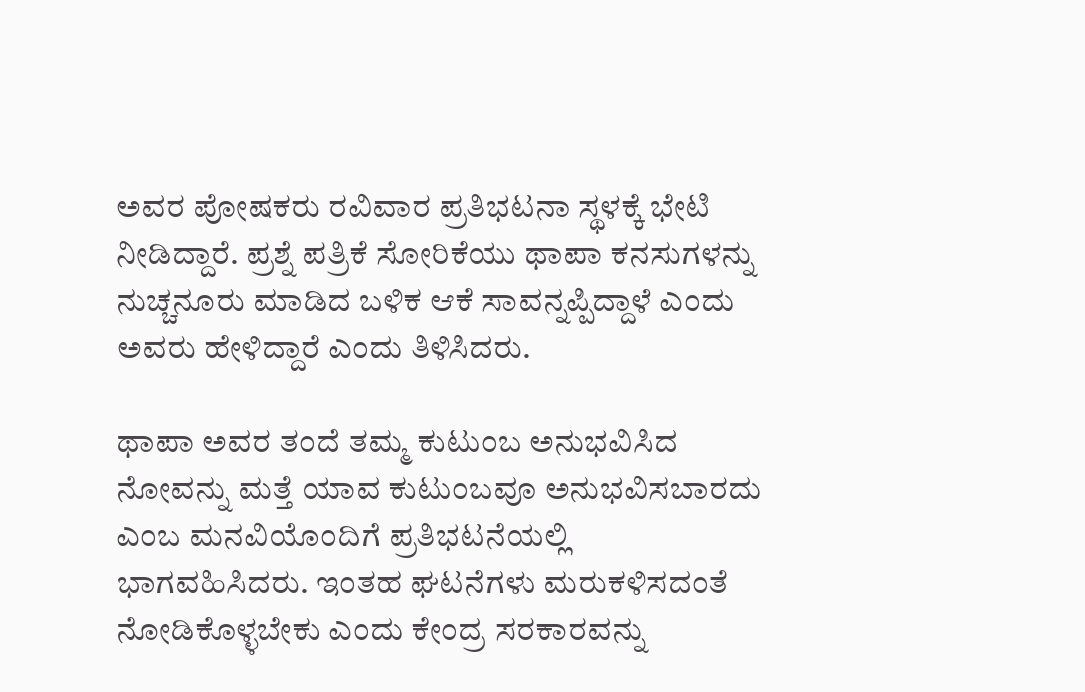ಅವರ ಪೋಷಕರು ರವಿವಾರ ಪ್ರತಿಭಟನಾ ಸ್ಥಳಕ್ಕೆ ಭೇಟಿ ನೀಡಿದ್ದಾರೆ. ಪ್ರಶ್ನೆ ಪತ್ರಿಕೆ ಸೋರಿಕೆಯು ಥಾಪಾ ಕನಸುಗಳನ್ನು ನುಚ್ಚನೂರು ಮಾಡಿದ ಬಳಿಕ ಆಕೆ ಸಾವನ್ನಪ್ಪಿದ್ದಾಳೆ ಎಂದು ಅವರು ಹೇಳಿದ್ದಾರೆ ಎಂದು ತಿಳಿಸಿದರು.

ಥಾಪಾ ಅವರ ತಂದೆ ತಮ್ಮ ಕುಟುಂಬ ಅನುಭವಿಸಿದ ನೋವನ್ನು ಮತ್ತೆ ಯಾವ ಕುಟುಂಬವೂ ಅನುಭವಿಸಬಾರದು ಎಂಬ ಮನವಿಯೊಂದಿಗೆ ಪ್ರತಿಭಟನೆಯಲ್ಲಿ ಭಾಗವಹಿಸಿದರು. ಇಂತಹ ಘಟನೆಗಳು ಮರುಕಳಿಸದಂತೆ ನೋಡಿಕೊಳ್ಳಬೇಕು ಎಂದು ಕೇಂದ್ರ ಸರಕಾರವನ್ನು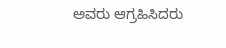ಅವರು ಆಗ್ರಹಿಸಿದರು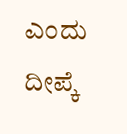ಎಂದು ದೀಪ್ಕೆ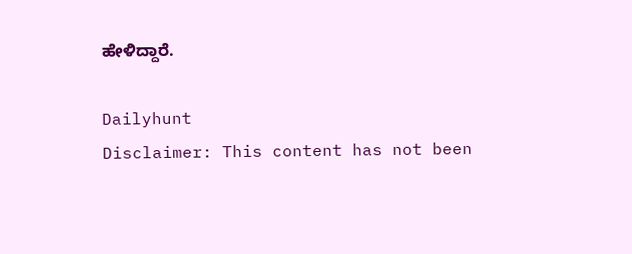ಹೇಳಿದ್ದಾರೆ.

Dailyhunt
Disclaimer: This content has not been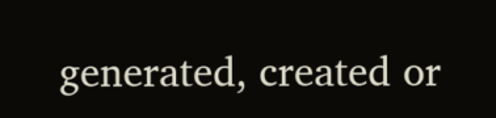generated, created or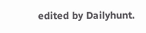edited by Dailyhunt.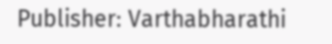Publisher: Varthabharathi